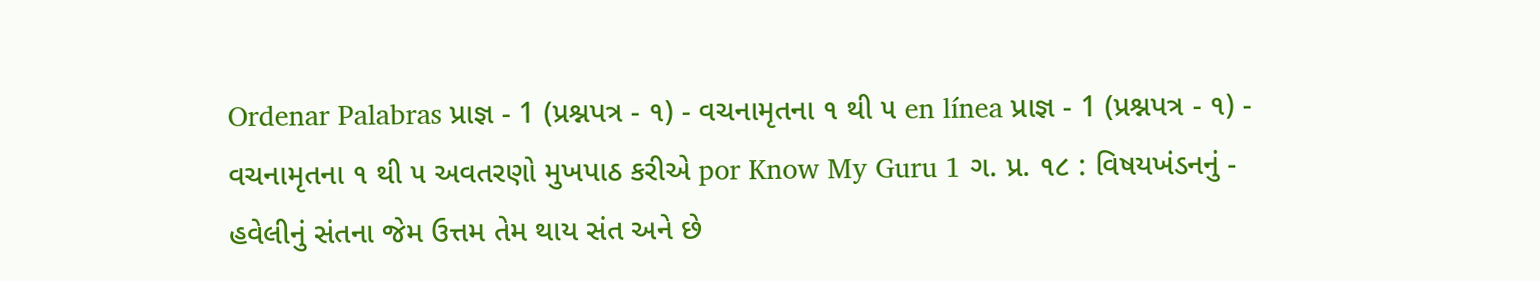Ordenar Palabras પ્રાજ્ઞ - 1 (પ્રશ્નપત્ર - ૧) - વચનામૃતના ૧ થી ૫ en línea પ્રાજ્ઞ - 1 (પ્રશ્નપત્ર - ૧) - વચનામૃતના ૧ થી ૫ અવતરણો મુખપાઠ કરીએ por Know My Guru 1 ગ. પ્ર. ૧૮ : વિષયખંડનનું - હવેલીનું સંતના જેમ ઉત્તમ તેમ થાય સંત અને છે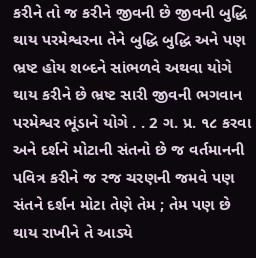કરીને તો જ કરીને જીવની છે જીવની બુદ્ધિ થાય પરમેશ્વરના તેને બુદ્ધિ બુદ્ધિ અને પણ ભ્રષ્ટ હોય શબ્દને સાંભળવે અથવા યોગે થાય કરીને છે ભ્રષ્ટ સારી જીવની ભગવાન પરમેશ્વર ભૂંડાને યોગે . . 2 ગ. પ્ર. ૧૮ કરવા અને દર્શને મોટાની સંતનો છે જ વર્તમાનની પવિત્ર કરીને જ રજ ચરણની જમવે પણ સંતને દર્શન મોટા તેણે તેમ ; તેમ પણ છે થાય રાખીને તે આડ્યે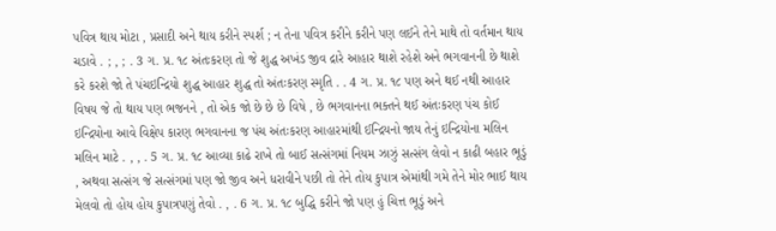પવિત્ર થાય મોટા , પ્રસાદી અને થાય કરીને સ્પર્શ ; ન તેના પવિત્ર કરીને કરીને પણ લઈને તેને માથે તો વર્તમાન થાય ચડાવે . ; , ; . 3 ગ. પ્ર. ૧૮ અંતઃકરણ તો જે શુદ્ધ અખંડ જીવ દ્રારે આહાર થાશે રહેશે અને ભગવાનની છે થાશે કરે કરશે જો તે પંચઇન્દ્રિયો શુદ્ધ આહાર શુદ્ધ તો અંતઃકરણ સ્મૃતિ . . 4 ગ. પ્ર. ૧૮ પણ અને થઈ નથી આહાર વિષય જે તો થાય પણ ભજનને , તો એક જો છે છે છે વિષે , છે ભગવાનના ભક્તને થઈ અંતઃકરણ પંચ કોઈ ઇન્દ્રિયોના આવે વિક્ષેપ કારણ ભગવાનના જ પંચ અંતઃકરણ આહારમાંથી ઈન્દ્રિયનો જાય તેનું ઇન્દ્રિયોના મલિન મલિન માટે . , , . 5 ગ. પ્ર. ૧૮ આવ્યા કાઢે રાખે તો બાઈ સત્સંગમાં નિયમ ઝાઝું સત્સંગ લેવો ન કાઢી બહાર ભૂડું , અથવા સત્સંગ જે સત્સંગમાં પણ જો જીવ અને ધરાવીને પછી તો તેને તોય કુપાત્ર એમાંથી ગમે તેને મોર ભાઈ થાય મેલવો તો હોય હોય કુપાત્રપણું તેવો . , . 6 ગ. પ્ર. ૧૮ બુદ્ધિ કરીને જો પણ હું ચિત્ત ભૂડું અને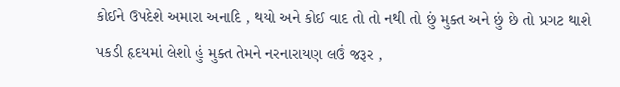કોઈને ઉપદેશે અમારા અનાદિ , થયો અને કોઈ વાદ તો તો નથી તો છું મુક્ત અને છું છે તો પ્રગટ થાશે પકડી હૃદયમાં લેશો હું મુક્ત તેમને નરનારાયણ લઉં જરૂર ,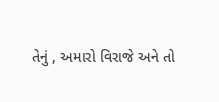તેનું , અમારો વિરાજે અને તો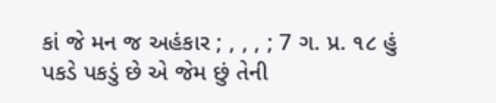કાં જે મન જ અહંકાર ; , , , ; 7 ગ. પ્ર. ૧૮ હું પકડે પકડું છે એ જેમ છું તેની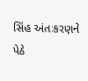સિંહ અંતઃકરણને પેઠે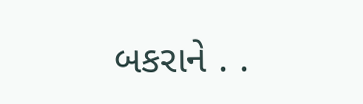બકરાને . .